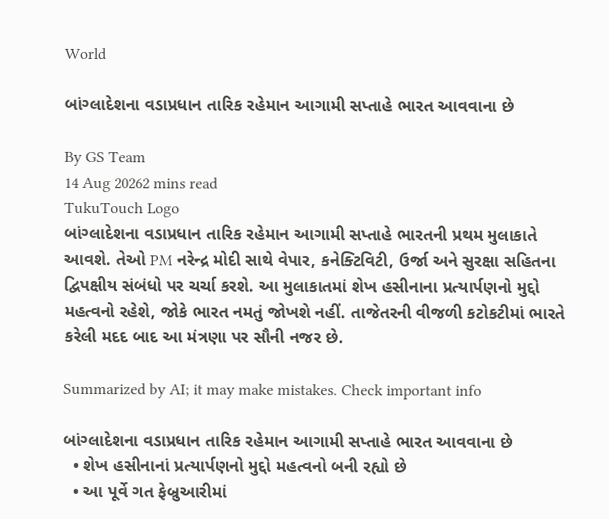World

બાંગ્લાદેશના વડાપ્રધાન તારિક રહેમાન આગામી સપ્તાહે ભારત આવવાના છે

By GS Team
14 Aug 20262 mins read
TukuTouch Logo
બાંગ્લાદેશના વડાપ્રધાન તારિક રહેમાન આગામી સપ્તાહે ભારતની પ્રથમ મુલાકાતે આવશે. તેઓ PM નરેન્દ્ર મોદી સાથે વેપાર, કનેક્ટિવિટી, ઉર્જા અને સુરક્ષા સહિતના દ્વિપક્ષીય સંબંધો પર ચર્ચા કરશે. આ મુલાકાતમાં શેખ હસીનાના પ્રત્યાર્પણનો મુદ્દો મહત્વનો રહેશે, જોકે ભારત નમતું જોખશે નહીં. તાજેતરની વીજળી કટોકટીમાં ભારતે કરેલી મદદ બાદ આ મંત્રણા પર સૌની નજર છે.

Summarized by AI; it may make mistakes. Check important info

બાંગ્લાદેશના વડાપ્રધાન તારિક રહેમાન આગામી સપ્તાહે ભારત આવવાના છે
  • શેખ હસીનાનાં પ્રત્યાર્પણનો મુદ્દો મહત્વનો બની રહ્યો છે
  • આ પૂર્વે ગત ફેબ્રુઆરીમાં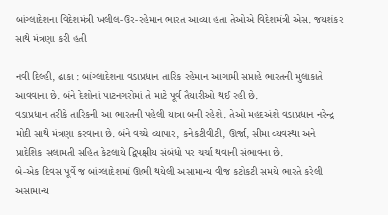બાંગ્લાદેશના વિદેશમંત્રી ખલીલ-ઉર-રહેમાન ભારત આવ્યા હતા તેઓએ વિદેશમંત્રી એસ. જયશંકર સાથે મંત્રણા કરી હતી

નવી દિલ્હી, ઢાકા : બાંગ્લાદેશના વડાપ્રધાન તારિક રહેમાન આગામી સપ્તાહે ભારતની મુલાકાતે આવવાના છે. બંને દેશોનાં પાટનગરોમાં તે માટે પૂર્વ તૈયારીઓ થઈ રહી છે.
વડાપ્રધાન તરીકે તારિકની આ ભારતની પહેલી યાત્રા બની રહેશે. તેઓ મહદઅંશે વડાપ્રધાન નરેન્દ્ર મોદી સાથે મંત્રણા કરવાના છે. બંને વચ્ચે વ્યાપાર, કનેકટીવીટી, ઊર્જા, સીમા વ્યવસ્થા અને પ્રાદેશિક સલામતી સહિત કેટલાયે દ્વિપક્ષીય સંબંધો પર ચર્ચા થવાની સંભાવના છે.
બે-એક દિવસ પૂર્વે જ બાંગ્લાદેશમાં ઊભી થયેલી અસામાન્ય વીજ કટોકટી સમયે ભારતે કરેલી અસામાન્ય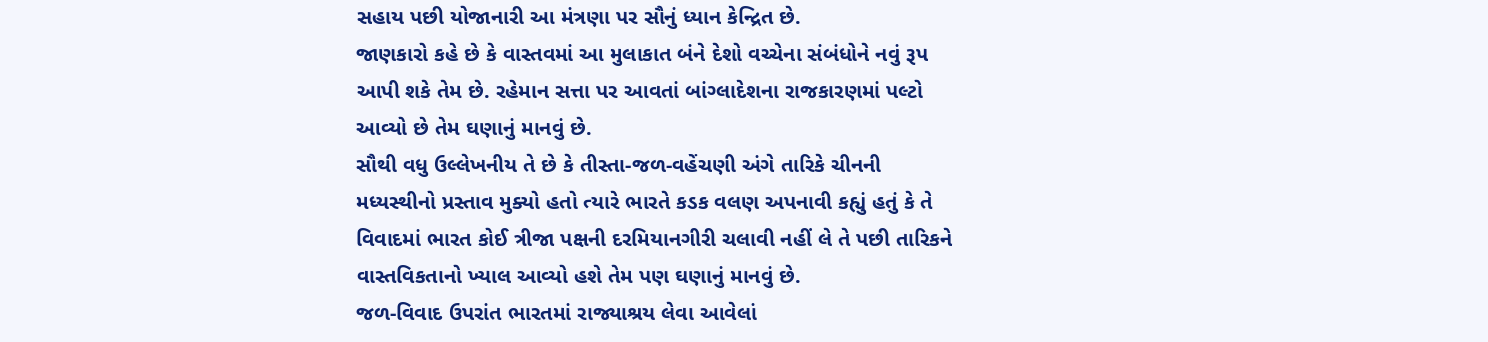સહાય પછી યોજાનારી આ મંત્રણા પર સૌનું ધ્યાન કેન્દ્રિત છે.
જાણકારો કહે છે કે વાસ્તવમાં આ મુલાકાત બંને દેશો વચ્ચેના સંબંધોને નવું રૂપ આપી શકે તેમ છે. રહેમાન સત્તા પર આવતાં બાંગ્લાદેશના રાજકારણમાં પલ્ટો આવ્યો છે તેમ ઘણાનું માનવું છે.
સૌથી વધુ ઉલ્લેખનીય તે છે કે તીસ્તા-જળ-વહેંચણી અંગે તારિકે ચીનની મધ્યસ્થીનો પ્રસ્તાવ મુક્યો હતો ત્યારે ભારતે કડક વલણ અપનાવી કહ્યું હતું કે તે વિવાદમાં ભારત કોઈ ત્રીજા પક્ષની દરમિયાનગીરી ચલાવી નહીં લે તે પછી તારિકને વાસ્તવિકતાનો ખ્યાલ આવ્યો હશે તેમ પણ ઘણાનું માનવું છે.
જળ-વિવાદ ઉપરાંત ભારતમાં રાજ્યાશ્રય લેવા આવેલાં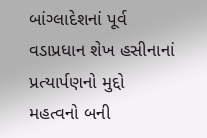બાંગ્લાદેશનાં પૂર્વ વડાપ્રધાન શેખ હસીનાનાં પ્રત્યાર્પણનો મુદ્દો મહત્વનો બની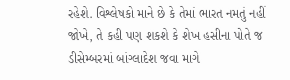રહેશે. વિશ્લેષકો માને છે કે તેમાં ભારત નમતું નહીં જોખે, તે કહી પણ શકશે કે શેખ હસીના પોતે જ ડીસેમ્બરમાં બાંગ્લાદેશ જવા માગે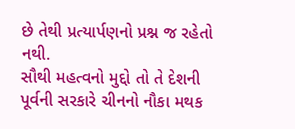છે તેથી પ્રત્યાર્પણનો પ્રશ્ન જ રહેતો નથી.
સૌથી મહત્વનો મુદ્દો તો તે દેશની પૂર્વની સરકારે ચીનનો નૌકા મથક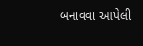બનાવવા આપેલી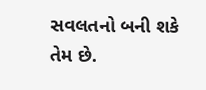સવલતનો બની શકે તેમ છે.